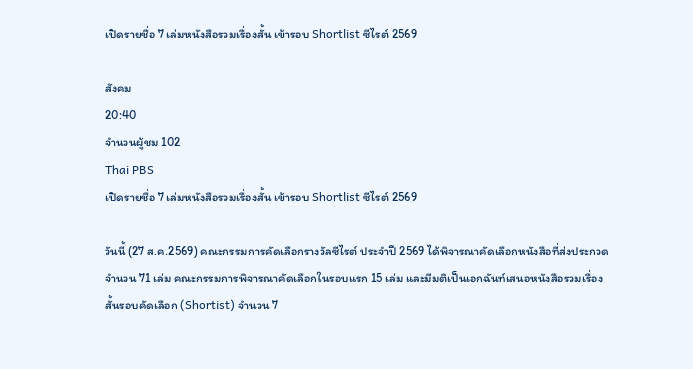เปิดรายชื่อ 7 เล่มหนังสือรวมเรื่องสั้น เข้ารอบ Shortlist ซีไรต์ 2569

สังคม
20:40
จำนวนผู้ชม 102
Thai PBS
เปิดรายชื่อ 7 เล่มหนังสือรวมเรื่องสั้น เข้ารอบ Shortlist ซีไรต์ 2569

วันนี้ (27 ส.ค.2569) คณะกรรมการคัดเลือกรางวัลซีไรต์ ประจำปี 2569 ได้พิจารณาคัดเลือกหนังสือที่ส่งประกวดจำนวน 71 เล่ม คณะกรรมการพิจารณาคัดเลือกในรอบแรก 15 เล่ม และมีมติเป็นเอกฉันท์เสนอหนังสือรวมเรื่องสั้นรอบคัดเลือก (Shortist) จำนวน 7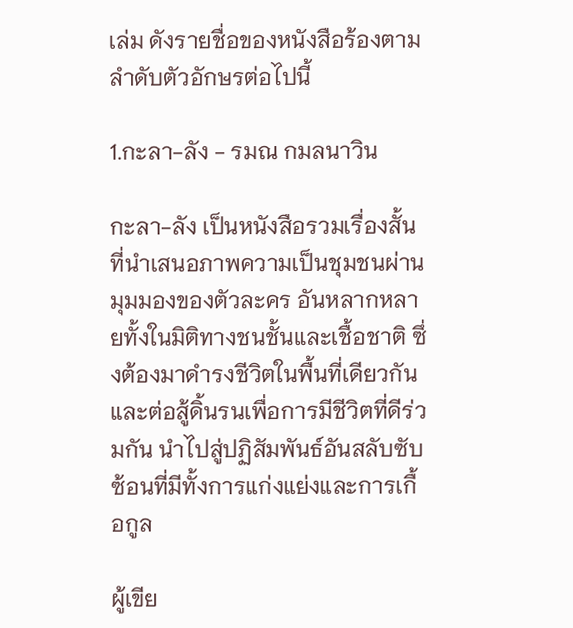เล่ม ดังรายชื่อของหนังสือร้องตามลำดับตัวอักษรต่อไปนี้

1.กะลา-ลัง - รมณ กมลนาวิน

กะลา-ลัง เป็นหนังสือรวมเรื่องสั้นที่นำเสนอภาพความเป็นชุมชนผ่านมุมมองของตัวละคร อันหลากหลายทั้งในมิติทางชนชั้นและเชื้อชาติ ซึ่งต้องมาดำรงชีวิตในพื้นที่เดียวกันและต่อสู้ดิ้นรนเพื่อการมีชีวิตที่ดีร่วมกัน นำไปสู่ปฏิสัมพันธ์อันสลับซับซ้อนที่มีทั้งการแก่งแย่งและการเกื้อกูล

ผู้เขีย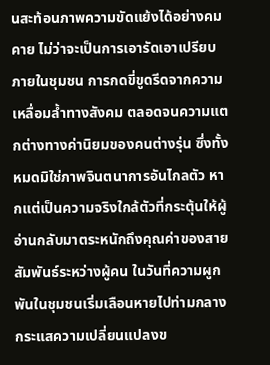นสะท้อนภาพความขัดแย้งได้อย่างคมคาย ไม่ว่าจะเป็นการเอารัดเอาเปรียบภายในชุมชน การกดขี่ขูดรีดจากความเหลื่อมล้ำทางสังคม ตลอดจนความแตกต่างทางค่านิยมของคนต่างรุ่น ซึ่งทั้งหมดมิใช่ภาพจินตนาการอันไกลตัว หากแต่เป็นความจริงใกล้ตัวที่กระตุ้นให้ผู้อ่านกลับมาตระหนักถึงคุณค่าของสายสัมพันธ์ระหว่างผู้คน ในวันที่ความผูกพันในชุมชนเริ่มเลือนหายไปท่ามกลางกระแสความเปลี่ยนแปลงข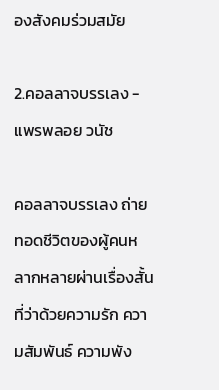องสังคมร่วมสมัย

2.คอลลาจบรรเลง - แพรพลอย วนัช

คอลลาจบรรเลง ถ่ายทอดชีวิตของผู้คนหลากหลายผ่านเรื่องสั้นที่ว่าด้วยความรัก ความสัมพันธ์ ความพัง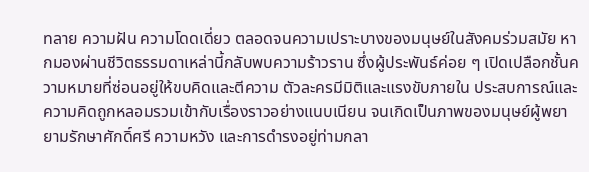ทลาย ความฝัน ความโดดเดี่ยว ตลอดจนความเปราะบางของมนุษย์ในสังคมร่วมสมัย หากมองผ่านชีวิตธรรมดาเหล่านี้กลับพบความร้าวราน ซึ่งผู้ประพันธ์ค่อย ๆ เปิดเปลือกชั้นความหมายที่ซ่อนอยู่ให้ขบคิดและตีความ ตัวละครมีมิติและแรงขับภายใน ประสบการณ์และความคิดถูกหลอมรวมเข้ากับเรื่องราวอย่างแนบเนียน จนเกิดเป็นภาพของมนุษย์ผู้พยายามรักษาศักดิ์ศรี ความหวัง และการดำรงอยู่ท่ามกลา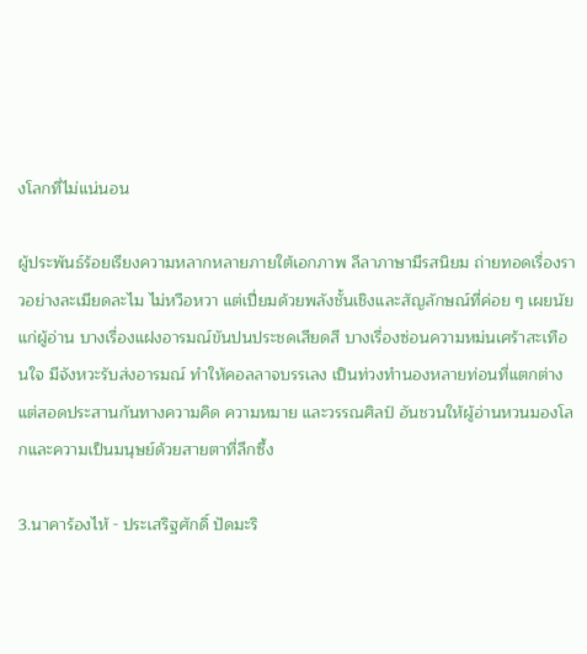งโลกที่ไม่แน่นอน

ผู้ประพันธ์ร้อยเรียงความหลากหลายภายใต้เอกภาพ ลีลาภาษามีรสนิยม ถ่ายทอดเรื่องราวอย่างละเมียดละไม ไม่หวือหวา แต่เปี่ยมด้วยพลังชั้นเชิงและสัญลักษณ์ที่ค่อย ๆ เผยนัยแก่ผู้อ่าน บางเรื่องแฝงอารมณ์ขันปนประชดเสียดสี บางเรื่องซ่อนความหม่นเศร้าสะเทือนใจ มีจังหวะรับส่งอารมณ์ ทำให้คอลลาจบรรเลง เป็นท่วงทำนองหลายท่อนที่แตกต่างแต่สอดประสานกันทางความคิด ความหมาย และวรรณศิลป์ อันชวนให้ผู้อ่านหวนมองโลกและความเป็นมนุษย์ด้วยสายตาที่ลึกซึ้ง

3.นาคาร้องไห้ - ประเสริฐศักดิ์ ปัดมะริ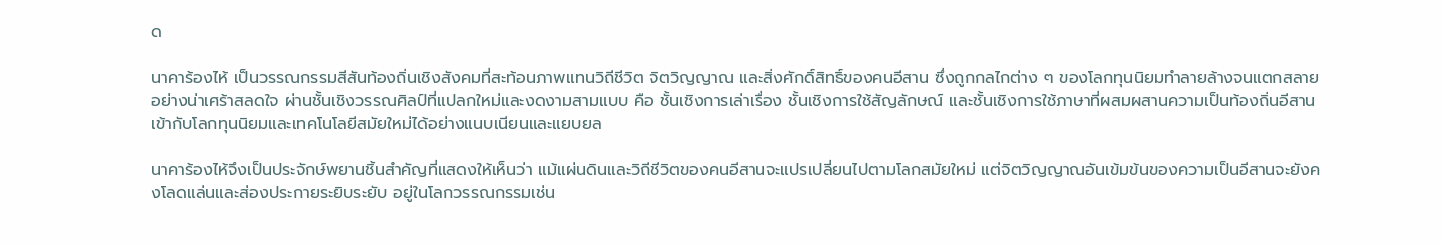ด

นาคาร้องไห้ เป็นวรรณกรรมสีสันท้องถิ่นเชิงสังคมที่สะท้อนภาพแทนวิถีชีวิต จิตวิญญาณ และสิ่งศักดิ์สิทธิ์ของคนอีสาน ซึ่งถูกกลไกต่าง ๆ ของโลกทุนนิยมทำลายล้างจนแตกสลายอย่างน่าเศร้าสลดใจ ผ่านชั้นเชิงวรรณศิลป์ที่แปลกใหม่และงดงามสามแบบ คือ ชั้นเชิงการเล่าเรื่อง ชั้นเชิงการใช้สัญลักษณ์ และชั้นเชิงการใช้ภาษาที่ผสมผสานความเป็นท้องถิ่นอีสานเข้ากับโลกทุนนิยมและเทคโนโลยีสมัยใหม่ได้อย่างแนบเนียนและแยบยล

นาคาร้องไห้จึงเป็นประจักษ์พยานชิ้นสำคัญที่แสดงให้เห็นว่า แม้แผ่นดินและวิถีชีวิตของคนอีสานจะแปรเปลี่ยนไปตามโลกสมัยใหม่ แต่จิตวิญญาณอันเข้มข้นของความเป็นอีสานจะยังคงโลดแล่นและส่องประกายระยิบระยับ อยู่ในโลกวรรณกรรมเช่น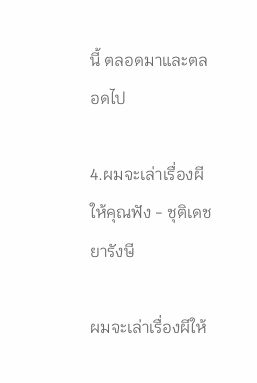นี้ ตลอดมาและตลอดไป

4.ผมจะเล่าเรื่องผีให้คุณฟัง - ชุติเดช ยารังษี

ผมจะเล่าเรื่องผีให้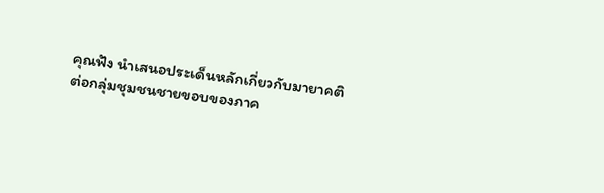คุณฟัง นำเสนอประเด็นหลักเกี่ยวกับมายาคติต่อกลุ่มชุมชนชายขอบของภาค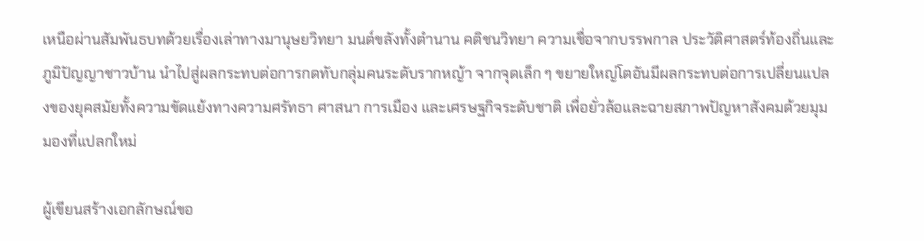เหนือผ่านสัมพันธบทด้วยเรื่องเล่าทางมานุษยวิทยา มนต์ขลังทั้งตำนาน คติชนวิทยา ความเชื่อจากบรรพกาล ประวัติศาสตร์ท้องถิ่นและภูมิปัญญาชาวบ้าน นำไปสู่ผลกระทบต่อการกดทับกลุ่มคนระดับรากหญ้า จากจุดเล็ก ๆ ขยายใหญ่โตอันมีผลกระทบต่อการเปลี่ยนแปลงของยุคสมัยทั้งความขัดแย้งทางความศรัทธา ศาสนา การเมือง และเศรษฐกิจระดับชาติ เพื่อยั่วล้อและฉายสภาพปัญหาสังคมด้วยมุมมองที่แปลกใหม่

ผู้เขียนสร้างเอกลักษณ์ขอ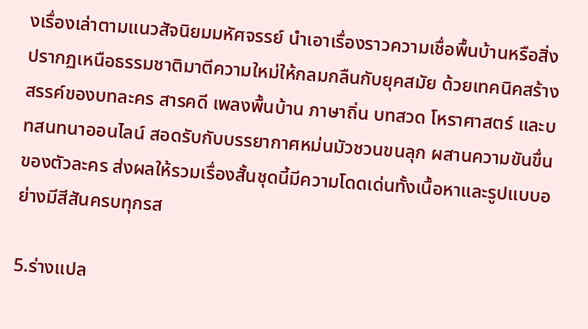งเรื่องเล่าตามแนวสัจนิยมมหัศจรรย์ นำเอาเรื่องราวความเชื่อพื้นบ้านหรือสิ่งปรากฏเหนือธรรมชาติมาตีความใหม่ให้กลมกลืนกับยุคสมัย ด้วยเทคนิคสร้างสรรค์ของบทละคร สารคดี เพลงพื้นบ้าน ภาษาถิ่น บทสวด โหราศาสตร์ และบทสนทนาออนไลน์ สอดรับกับบรรยากาศหม่นมัวชวนขนลุก ผสานความขันขื่นของตัวละคร ส่งผลให้รวมเรื่องสั้นชุดนี้มีความโดดเด่นทั้งเนื้อหาและรูปแบบอย่างมีสีสันครบทุกรส

5.ร่างแปล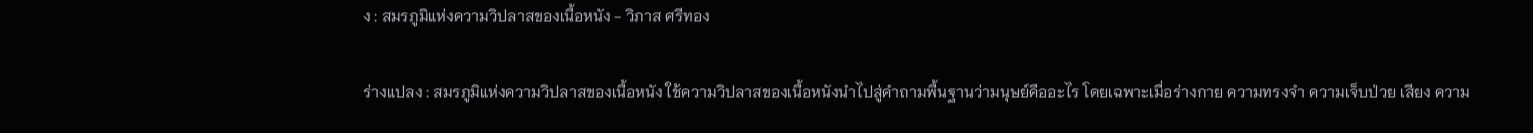ง : สมรภูมิแห่งความวิปลาสของเนื้อหนัง - วิภาส ศรีทอง

ร่างแปลง : สมรภูมิแห่งความวิปลาสของเนื้อหนัง ใช้ความวิปลาสของเนื้อหนังนำไปสู่คำถามพื้นฐานว่ามนุษย์คืออะไร โดยเฉพาะเมื่อร่างกาย ความทรงจำ ความเจ็บป่วย เสียง ความ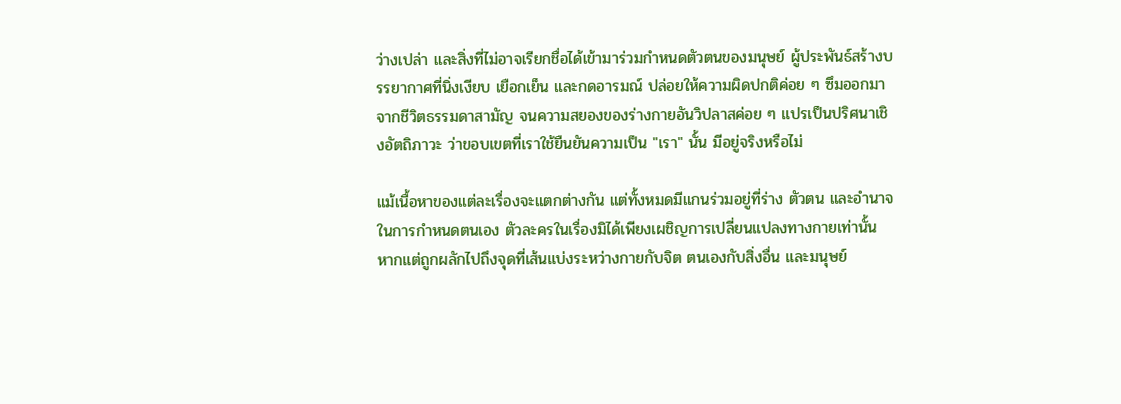ว่างเปล่า และสิ่งที่ไม่อาจเรียกชื่อได้เข้ามาร่วมกำหนดตัวตนของมนุษย์ ผู้ประพันธ์สร้างบรรยากาศที่นิ่งเงียบ เยือกเย็น และกดอารมณ์ ปล่อยให้ความผิดปกติค่อย ๆ ซึมออกมาจากชีวิตธรรมดาสามัญ จนความสยองของร่างกายอันวิปลาสค่อย ๆ แปรเป็นปริศนาเชิงอัตถิภาวะ ว่าขอบเขตที่เราใช้ยืนยันความเป็น "เรา" นั้น มีอยู่จริงหรือไม่

แม้เนื้อหาของแต่ละเรื่องจะแตกต่างกัน แต่ทั้งหมดมีแกนร่วมอยู่ที่ร่าง ตัวตน และอำนาจในการกำหนดตนเอง ตัวละครในเรื่องมิได้เพียงเผชิญการเปลี่ยนแปลงทางกายเท่านั้น หากแต่ถูกผลักไปถึงจุดที่เส้นแบ่งระหว่างกายกับจิต ตนเองกับสิ่งอื่น และมนุษย์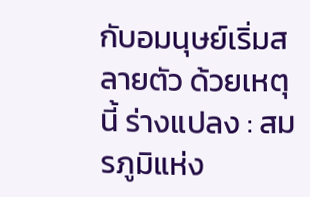กับอมนุษย์เริ่มสลายตัว ด้วยเหตุนี้ ร่างแปลง : สมรภูมิแห่ง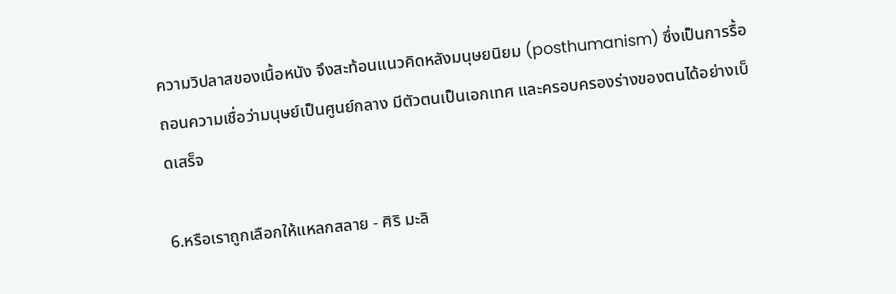ความวิปลาสของเนื้อหนัง จึงสะท้อนแนวคิดหลังมนุษยนิยม (posthumanism) ซึ่งเป็นการรื้อถอนความเชื่อว่ามนุษย์เป็นศูนย์กลาง มีตัวตนเป็นเอกเทศ และครอบครองร่างของตนได้อย่างเบ็ดเสร็จ

6.หรือเราถูกเลือกให้แหลกสลาย - ศิริ มะลิ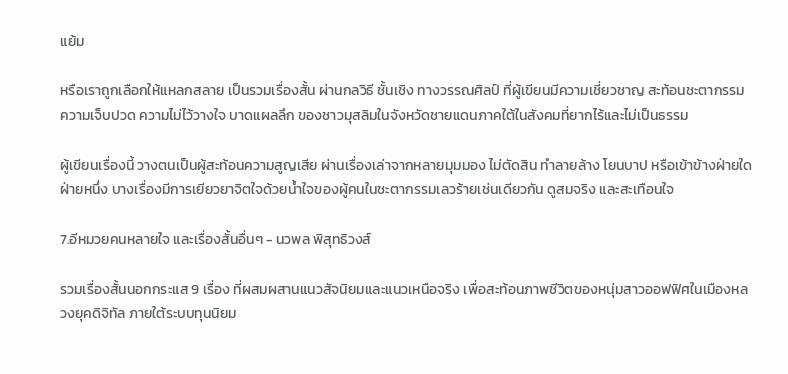แย้ม

หรือเราถูกเลือกให้แหลกสลาย เป็นรวมเรื่องสั้น ผ่านกลวิธี ชั้นเชิง ทางวรรณศิลป์ ที่ผู้เขียนมีความเชี่ยวชาญ สะท้อนชะตากรรม ความเจ็บปวด ความไม่ไว้วางใจ บาดแผลลึก ของชาวมุสลิมในจังหวัดชายแดนภาคใต้ในสังคมที่ยากไร้และไม่เป็นธรรม

ผู้เขียนเรื่องนี้ วางตนเป็นผู้สะท้อนความสูญเสีย ผ่านเรื่องเล่าจากหลายมุมมอง ไม่ตัดสิน ทำลายล้าง โยนบาป หรือเข้าข้างฝ่ายใดฝ่ายหนึ่ง บางเรื่องมีการเยียวยาจิตใจด้วยน้ำใจของผู้คนในชะตากรรมเลวร้ายเช่นเดียวกัน ดูสมจริง และสะเทือนใจ

7.อีหมวยคนหลายใจ และเรื่องสั้นอื่นๆ - นวพล พิสุทธิวงส์

รวมเรื่องสั้นนอกกระแส 9 เรื่อง ที่ผสมผสานแนวสัจนิยมและแนวเหนือจริง เพื่อสะท้อนภาพชีวิตของหนุ่มสาวออฟฟิศในเมืองหลวงยุคดิจิทัล ภายใต้ระบบทุนนิยม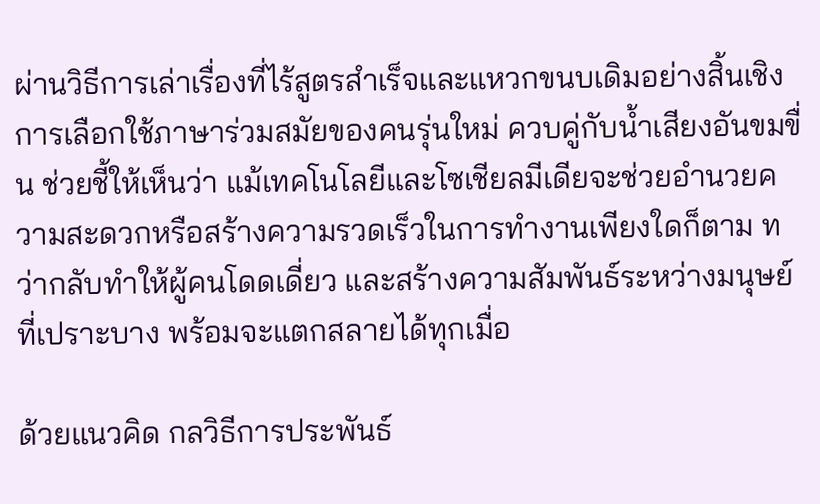ผ่านวิธีการเล่าเรื่องที่ไร้สูตรสำเร็จและแหวกขนบเดิมอย่างสิ้นเชิง การเลือกใช้ภาษาร่วมสมัยของคนรุ่นใหม่ ควบคู่กับน้ำเสียงอันขมขื่น ช่วยชี้ให้เห็นว่า แม้เทคโนโลยีและโซเชียลมีเดียจะช่วยอำนวยความสะดวกหรือสร้างความรวดเร็วในการทำงานเพียงใดก็ตาม ทว่ากลับทำให้ผู้คนโดดเดี่ยว และสร้างความสัมพันธ์ระหว่างมนุษย์ที่เปราะบาง พร้อมจะแตกสลายได้ทุกเมื่อ

ด้วยแนวคิด กลวิธีการประพันธ์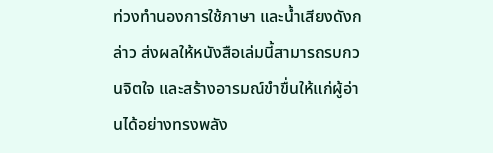ท่วงทำนองการใช้ภาษา และน้ำเสียงดังกล่าว ส่งผลให้หนังสือเล่มนี้สามารถรบกวนจิตใจ และสร้างอารมณ์ขำขื่นให้แก่ผู้อ่านได้อย่างทรงพลัง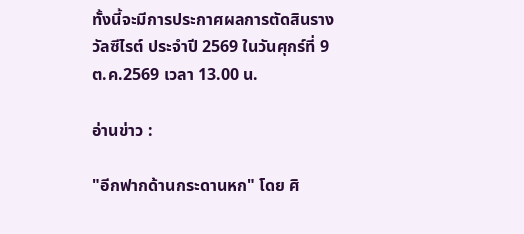ทั้งนี้จะมีการประกาศผลการตัดสินรางวัลซีไรต์ ประจำปี 2569 ในวันศุกร์ที่ 9 ต.ค.2569 เวลา 13.00 น.

อ่านข่าว :

"อีกฟากด้านกระดานหก" โดย ศิ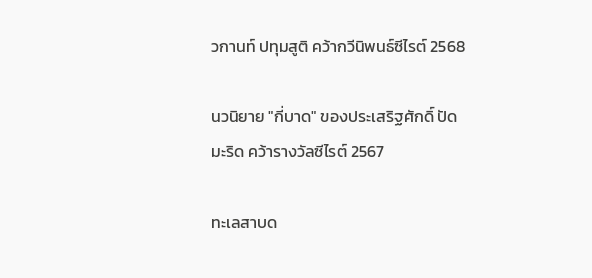วกานท์ ปทุมสูติ คว้ากวีนิพนธ์ซีไรต์ 2568

นวนิยาย "กี่บาด" ของประเสริฐศักดิ์ ปัดมะริด คว้ารางวัลซีไรต์ 2567

ทะเลสาบด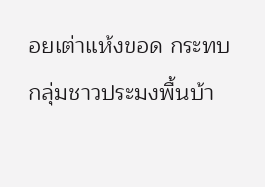อยเต่าแห้งขอด กระทบกลุ่มชาวประมงพื้นบ้า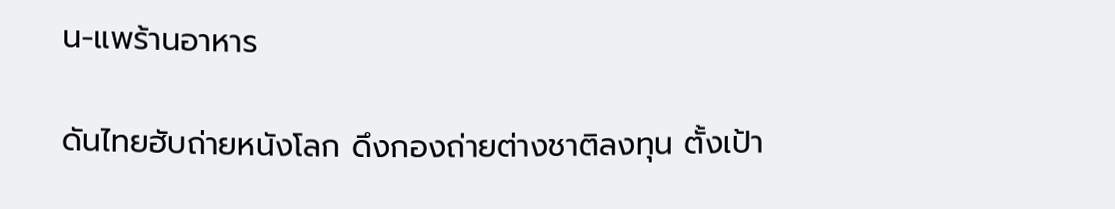น-แพร้านอาหาร

ดันไทยฮับถ่ายหนังโลก ดึงกองถ่ายต่างชาติลงทุน ตั้งเป้า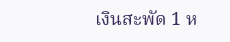เงินสะพัด 1 ห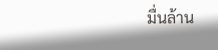มื่นล้าน